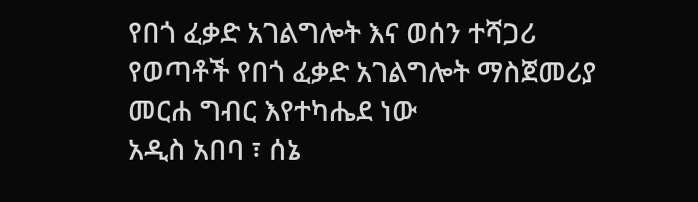የበጎ ፈቃድ አገልግሎት እና ወሰን ተሻጋሪ የወጣቶች የበጎ ፈቃድ አገልግሎት ማስጀመሪያ መርሐ ግብር እየተካሔደ ነው
አዲስ አበባ ፣ ሰኔ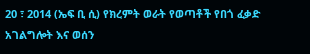20 ፣ 2014 (ኤፍ ቢ ሲ) የክረምት ወራት የወጣቶች የበጎ ፈቃድ አገልግሎት እና ወሰን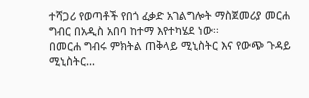ተሻጋሪ የወጣቶች የበጎ ፈቃድ አገልግሎት ማስጀመሪያ መርሐ ግብር በአዲስ አበባ ከተማ እየተካሄደ ነው፡፡
በመርሐ ግብሩ ምክትል ጠቅላይ ሚኒስትር እና የውጭ ጉዳይ ሚኒስትር…